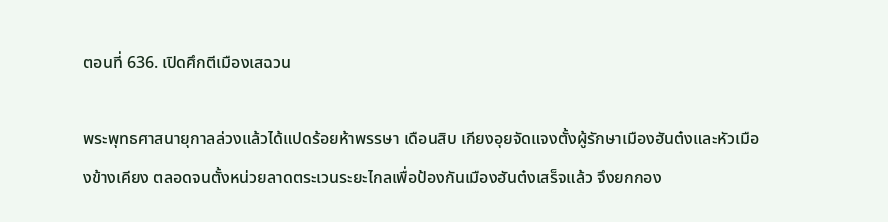ตอนที่ 636. เปิดศึกตีเมืองเสฉวน

พระพุทธศาสนายุกาลล่วงแล้วได้แปดร้อยห้าพรรษา เดือนสิบ เกียงอุยจัดแจงตั้งผู้รักษาเมืองฮันต๋งและหัวเมืองข้างเคียง ตลอดจนตั้งหน่วยลาดตระเวนระยะไกลเพื่อป้องกันเมืองฮันต๋งเสร็จแล้ว จึงยกกอง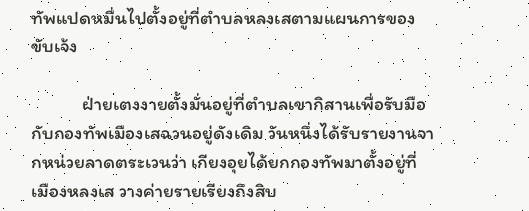ทัพแปดหมื่นไปตั้งอยู่ที่ตำบลหลงเสตามแผนการของขับเจ้ง

            ฝ่ายเตงงายตั้งมั่นอยู่ที่ตำบลเขากิสานเพื่อรับมือกับกองทัพเมืองเสฉวนอยู่ดังเดิม วันหนึ่งได้รับรายงานจากหน่วยลาดตระเวนว่า เกียงอุยได้ยกกองทัพมาตั้งอยู่ที่เมืองหลงเส วางค่ายรายเรียงถึงสิบ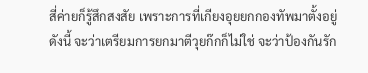สี่ค่ายก็รู้สึกสงสัย เพราะการที่เกียงอุยยกกองทัพมาตั้งอยู่ดังนี้ จะว่าเตรียมการยกมาตีวุยก๊กก็ไม่ใช่ จะว่าป้องกันรัก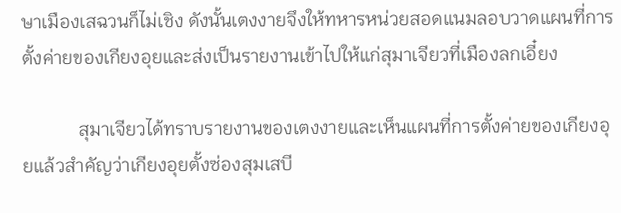ษาเมืองเสฉวนก็ไม่เชิง ดังนั้นเตงงายจึงให้ทหารหน่วยสอดแนมลอบวาดแผนที่การตั้งค่ายของเกียงอุยและส่งเป็นรายงานเข้าไปให้แก่สุมาเจียวที่เมืองลกเอี๋ยง

            สุมาเจียวได้ทราบรายงานของเตงงายและเห็นแผนที่การตั้งค่ายของเกียงอุยแล้วสำคัญว่าเกียงอุยตั้งซ่องสุมเสบี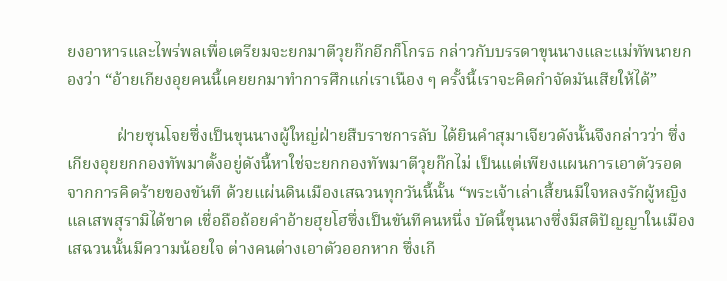ยงอาหารและไพร่พลเพื่อเตรียมจะยกมาตีวุยก๊กอีกก็โกรธ กล่าวกับบรรดาขุนนางและแม่ทัพนายกองว่า “อ้ายเกียงอุยคนนี้เคยยกมาทำการศึกแก่เราเนือง ๆ ครั้งนี้เราจะคิดกำจัดมันเสียให้ได้”

            ฝ่ายซุนโจยซึ่งเป็นขุนนางผู้ใหญ่ฝ่ายสืบราชการลับ ได้ยินคำสุมาเจียวดังนั้นจึงกล่าวว่า ซึ่งเกียงอุยยกกองทัพมาตั้งอยู่ดังนี้หาใช่จะยกกองทัพมาตีวุยก๊กไม่ เป็นแต่เพียงแผนการเอาตัวรอดจากการคิดร้ายของขันที ด้วยแผ่นดินเมืองเสฉวนทุกวันนี้นั้น “พระเจ้าเล่าเสี้ยนมีใจหลงรักผู้หญิงแลเสพสุรามิได้ขาด เชื่อถือถ้อยคำอ้ายฮุยโฮซึ่งเป็นขันทีคนหนึ่ง บัดนี้ขุนนางซึ่งมีสติปัญญาในเมืองเสฉวนนั้นมีความน้อยใจ ต่างคนต่างเอาตัวออกหาก ซึ่งเกี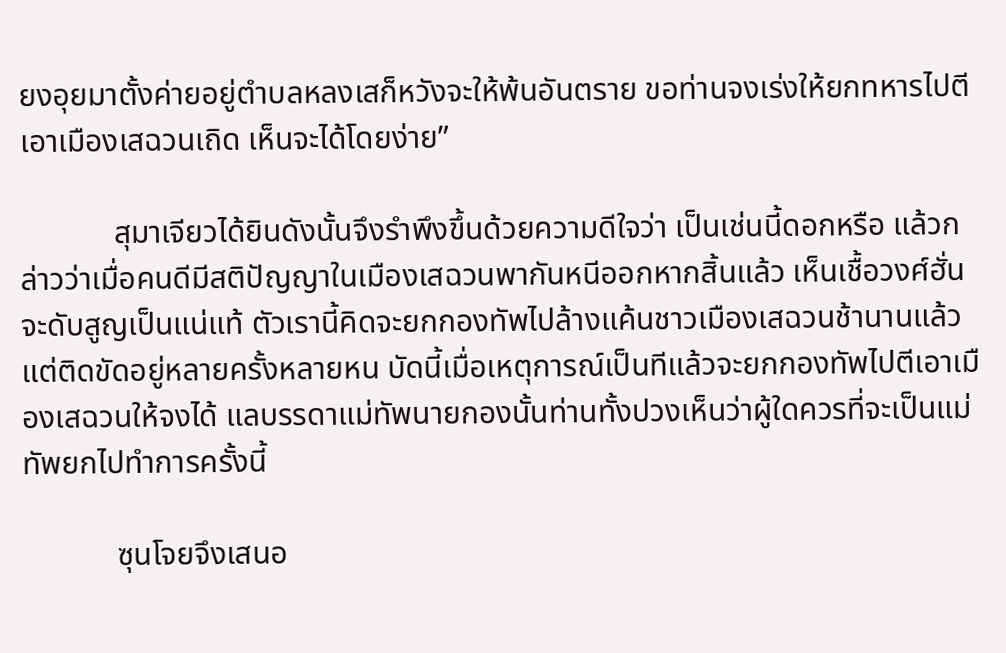ยงอุยมาตั้งค่ายอยู่ตำบลหลงเสก็หวังจะให้พ้นอันตราย ขอท่านจงเร่งให้ยกทหารไปตีเอาเมืองเสฉวนเถิด เห็นจะได้โดยง่าย”

            สุมาเจียวได้ยินดังนั้นจึงรำพึงขึ้นด้วยความดีใจว่า เป็นเช่นนี้ดอกหรือ แล้วกล่าวว่าเมื่อคนดีมีสติปัญญาในเมืองเสฉวนพากันหนีออกหากสิ้นแล้ว เห็นเชื้อวงศ์ฮั่นจะดับสูญเป็นแน่แท้ ตัวเรานี้คิดจะยกกองทัพไปล้างแค้นชาวเมืองเสฉวนช้านานแล้ว แต่ติดขัดอยู่หลายครั้งหลายหน บัดนี้เมื่อเหตุการณ์เป็นทีแล้วจะยกกองทัพไปตีเอาเมืองเสฉวนให้จงได้ แลบรรดาแม่ทัพนายกองนั้นท่านทั้งปวงเห็นว่าผู้ใดควรที่จะเป็นแม่ทัพยกไปทำการครั้งนี้

            ซุนโจยจึงเสนอ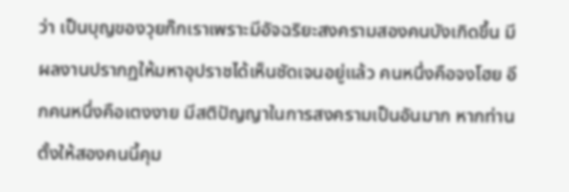ว่า เป็นบุญของวุยก๊กเราเพราะมีอัจฉริยะสงครามสองคนบังเกิดขึ้น มีผลงานปรากฏให้มหาอุปราชได้เห็นชัดเจนอยู่แล้ว คนหนึ่งคือจงโฮย อีกคนหนึ่งคือเตงงาย มีสติปัญญาในการสงครามเป็นอันมาก หากท่านตั้งให้สองคนนี้คุม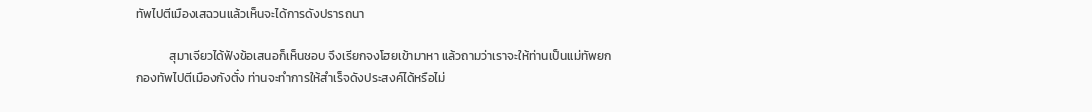ทัพไปตีเมืองเสฉวนแล้วเห็นจะได้การดังปรารถนา

            สุมาเจียวได้ฟังข้อเสนอก็เห็นชอบ จึงเรียกจงโฮยเข้ามาหา แล้วถามว่าเราจะให้ท่านเป็นแม่ทัพยกกองทัพไปตีเมืองกังตั๋ง ท่านจะทำการให้สำเร็จดังประสงค์ได้หรือไม่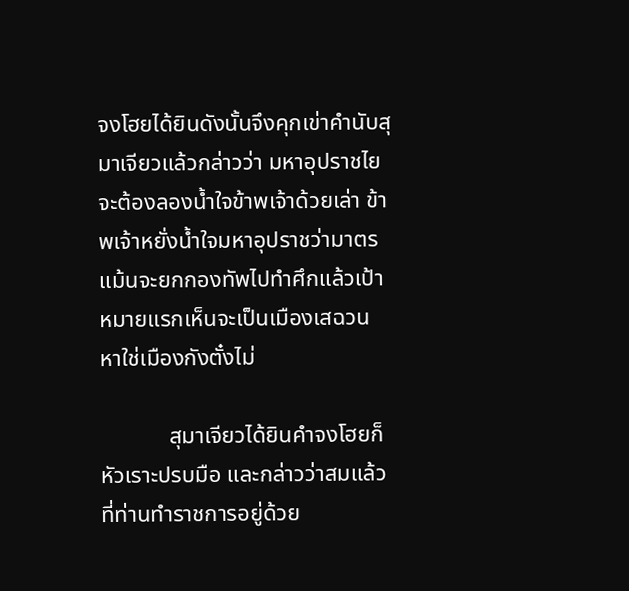จงโฮยได้ยินดังนั้นจึงคุกเข่าคำนับสุมาเจียวแล้วกล่าวว่า มหาอุปราชไยจะต้องลองน้ำใจข้าพเจ้าด้วยเล่า ข้าพเจ้าหยั่งน้ำใจมหาอุปราชว่ามาตรแม้นจะยกกองทัพไปทำศึกแล้วเป้าหมายแรกเห็นจะเป็นเมืองเสฉวน หาใช่เมืองกังตั๋งไม่

            สุมาเจียวได้ยินคำจงโฮยก็หัวเราะปรบมือ และกล่าวว่าสมแล้วที่ท่านทำราชการอยู่ด้วย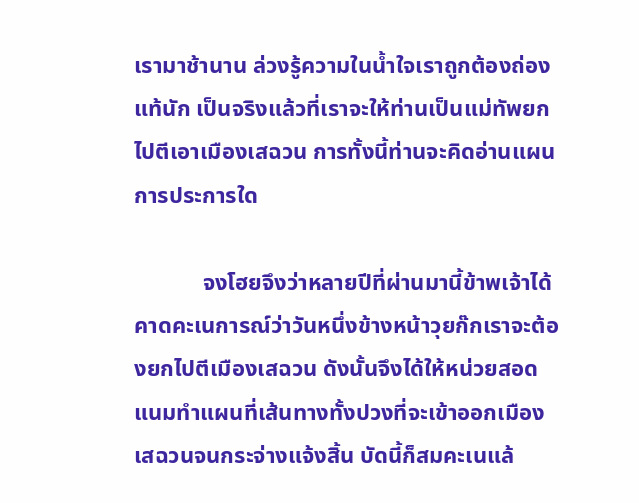เรามาช้านาน ล่วงรู้ความในน้ำใจเราถูกต้องถ่องแท้นัก เป็นจริงแล้วที่เราจะให้ท่านเป็นแม่ทัพยกไปตีเอาเมืองเสฉวน การทั้งนี้ท่านจะคิดอ่านแผนการประการใด

            จงโฮยจึงว่าหลายปีที่ผ่านมานี้ข้าพเจ้าได้คาดคะเนการณ์ว่าวันหนึ่งข้างหน้าวุยก๊กเราจะต้องยกไปตีเมืองเสฉวน ดังนั้นจึงได้ให้หน่วยสอดแนมทำแผนที่เส้นทางทั้งปวงที่จะเข้าออกเมืองเสฉวนจนกระจ่างแจ้งสิ้น บัดนี้ก็สมคะเนแล้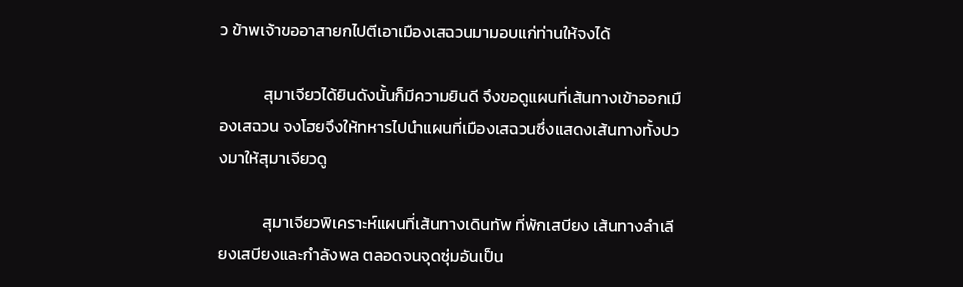ว ข้าพเจ้าขออาสายกไปตีเอาเมืองเสฉวนมามอบแก่ท่านให้จงได้

            สุมาเจียวได้ยินดังนั้นก็มีความยินดี จึงขอดูแผนที่เส้นทางเข้าออกเมืองเสฉวน จงโฮยจึงให้ทหารไปนำแผนที่เมืองเสฉวนซึ่งแสดงเส้นทางทั้งปวงมาให้สุมาเจียวดู

            สุมาเจียวพิเคราะห์แผนที่เส้นทางเดินทัพ ที่พักเสบียง เส้นทางลำเลียงเสบียงและกำลังพล ตลอดจนจุดซุ่มอันเป็น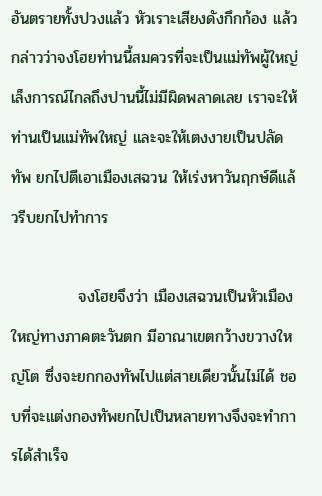อันตรายทั้งปวงแล้ว หัวเราะเสียงดังกึกก้อง แล้วกล่าวว่าจงโฮยท่านนี้สมควรที่จะเป็นแม่ทัพผู้ใหญ่ เล็งการณ์ไกลถึงปานนี้ไม่มีผิดพลาดเลย เราจะให้ท่านเป็นแม่ทัพใหญ่ และจะให้เตงงายเป็นปลัดทัพ ยกไปตีเอาเมืองเสฉวน ให้เร่งหาวันฤกษ์ดีแล้วรีบยกไปทำการ

            จงโฮยจึงว่า เมืองเสฉวนเป็นหัวเมืองใหญ่ทางภาคตะวันตก มีอาณาเขตกว้างขวางใหญ่โต ซึ่งจะยกกองทัพไปแต่สายเดียวนั้นไม่ได้ ชอบที่จะแต่งกองทัพยกไปเป็นหลายทางจึงจะทำการได้สำเร็จ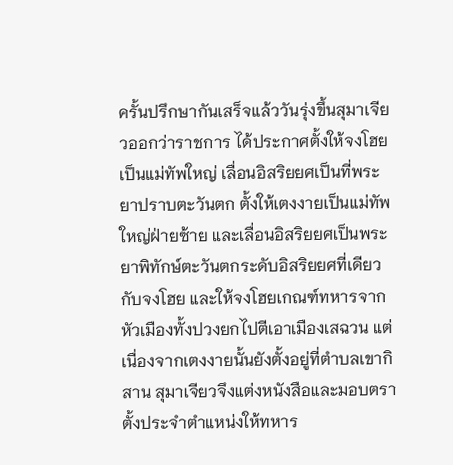ครั้นปรึกษากันเสร็จแล้ววันรุ่งขึ้นสุมาเจียวออกว่าราชการ ได้ประกาศตั้งให้จงโฮยเป็นแม่ทัพใหญ่ เลื่อนอิสริยยศเป็นที่พระยาปราบตะวันตก ตั้งให้เตงงายเป็นแม่ทัพใหญ่ฝ่ายซ้าย และเลื่อนอิสริยยศเป็นพระยาพิทักษ์ตะวันตกระดับอิสริยยศที่เดียวกับจงโฮย และให้จงโฮยเกณฑ์ทหารจากหัวเมืองทั้งปวงยกไปตีเอาเมืองเสฉวน แต่เนื่องจากเตงงายนั้นยังตั้งอยู่ที่ตำบลเขากิสาน สุมาเจียวจึงแต่งหนังสือและมอบตราตั้งประจำตำแหน่งให้ทหาร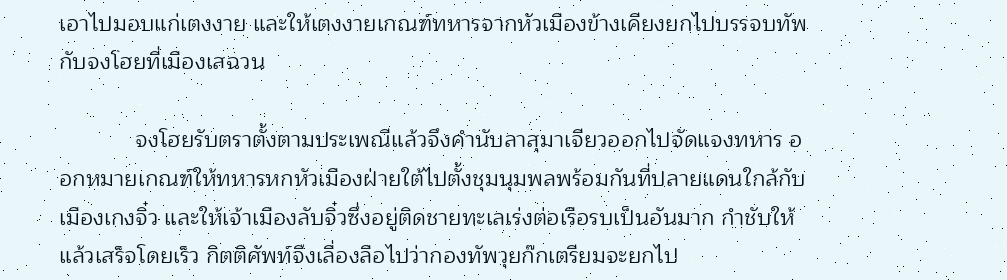เอาไปมอบแก่เตงงาย และให้เตงงายเกณฑ์ทหารจากหัวเมืองข้างเคียงยกไปบรรจบทัพกับจงโฮยที่เมืองเสฉวน

            จงโฮยรับตราตั้งตามประเพณีแล้วจึงคำนับลาสุมาเจียวออกไปจัดแจงทหาร ออกหมายเกณฑ์ให้ทหารหกหัวเมืองฝ่ายใต้ไปตั้งชุมนุมพลพร้อมกันที่ปลายแดนใกล้กับเมืองเกงจิ๋ว และให้เจ้าเมืองลับจิ๋วซึ่งอยู่ติดชายทะเลเร่งต่อเรือรบเป็นอันมาก กำชับให้แล้วเสร็จโดยเร็ว กิตติศัพท์จึงเลื่องลือไปว่ากองทัพวุยก๊กเตรียมจะยกไป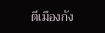ตีเมืองกัง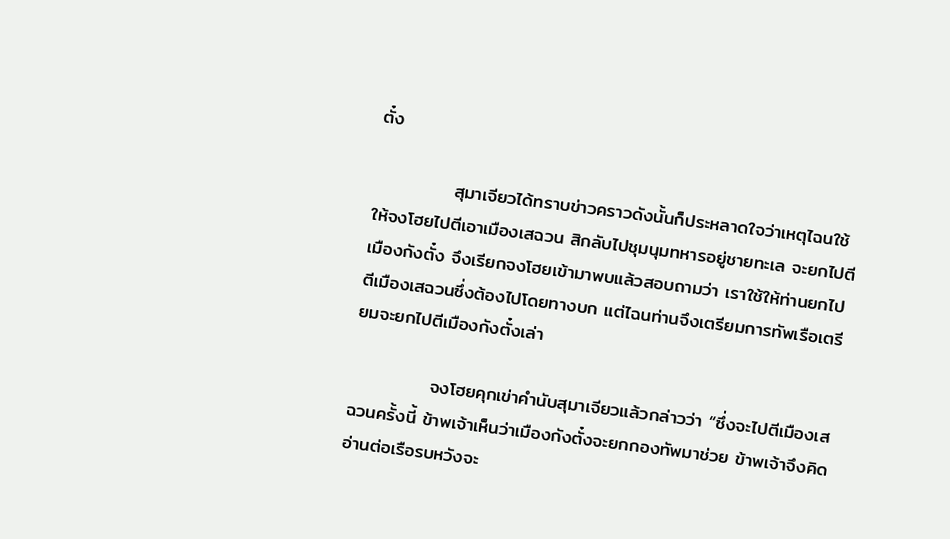ตั๋ง

            สุมาเจียวได้ทราบข่าวคราวดังนั้นก็ประหลาดใจว่าเหตุไฉนใช้ให้จงโฮยไปตีเอาเมืองเสฉวน สิกลับไปชุมนุมทหารอยู่ชายทะเล จะยกไปตีเมืองกังตั๋ง จึงเรียกจงโฮยเข้ามาพบแล้วสอบถามว่า เราใช้ให้ท่านยกไปตีเมืองเสฉวนซึ่งต้องไปโดยทางบก แต่ไฉนท่านจึงเตรียมการทัพเรือเตรียมจะยกไปตีเมืองกังตั๋งเล่า

            จงโฮยคุกเข่าคำนับสุมาเจียวแล้วกล่าวว่า “ซึ่งจะไปตีเมืองเสฉวนครั้งนี้ ข้าพเจ้าเห็นว่าเมืองกังตั๋งจะยกกองทัพมาช่วย ข้าพเจ้าจึงคิดอ่านต่อเรือรบหวังจะ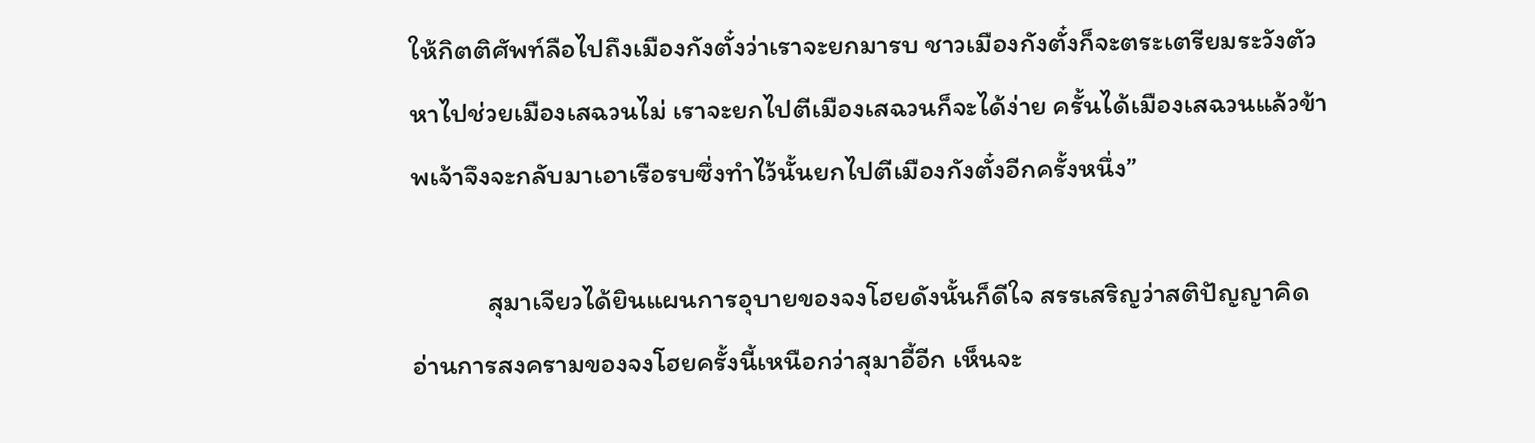ให้กิตติศัพท์ลือไปถึงเมืองกังตั๋งว่าเราจะยกมารบ ชาวเมืองกังตั๋งก็จะตระเตรียมระวังตัว หาไปช่วยเมืองเสฉวนไม่ เราจะยกไปตีเมืองเสฉวนก็จะได้ง่าย ครั้นได้เมืองเสฉวนแล้วข้าพเจ้าจึงจะกลับมาเอาเรือรบซึ่งทำไว้นั้นยกไปตีเมืองกังตั๋งอีกครั้งหนึ่ง”

            สุมาเจียวได้ยินแผนการอุบายของจงโฮยดังนั้นก็ดีใจ สรรเสริญว่าสติปัญญาคิดอ่านการสงครามของจงโฮยครั้งนี้เหนือกว่าสุมาอี้อีก เห็นจะ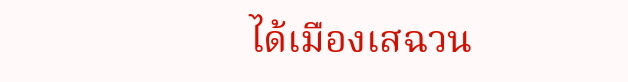ได้เมืองเสฉวน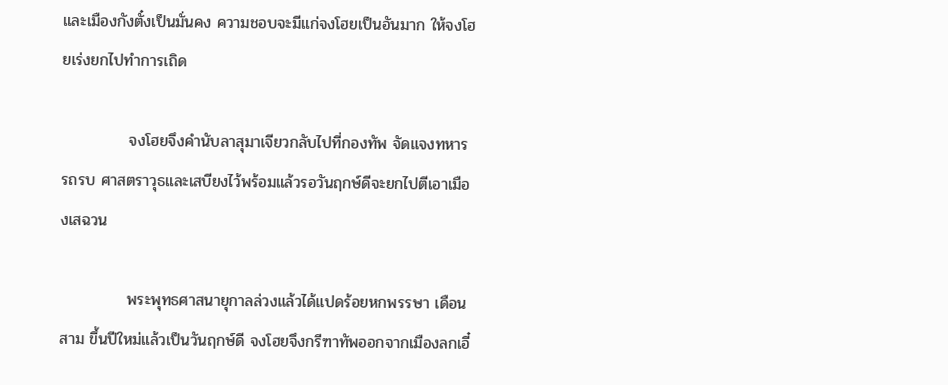และเมืองกังตั๋งเป็นมั่นคง ความชอบจะมีแก่จงโฮยเป็นอันมาก ให้จงโฮยเร่งยกไปทำการเถิด

            จงโฮยจึงคำนับลาสุมาเจียวกลับไปที่กองทัพ จัดแจงทหาร รถรบ ศาสตราวุธและเสบียงไว้พร้อมแล้วรอวันฤกษ์ดีจะยกไปตีเอาเมืองเสฉวน

            พระพุทธศาสนายุกาลล่วงแล้วได้แปดร้อยหกพรรษา เดือนสาม ขึ้นปีใหม่แล้วเป็นวันฤกษ์ดี จงโฮยจึงกรีฑาทัพออกจากเมืองลกเอี๋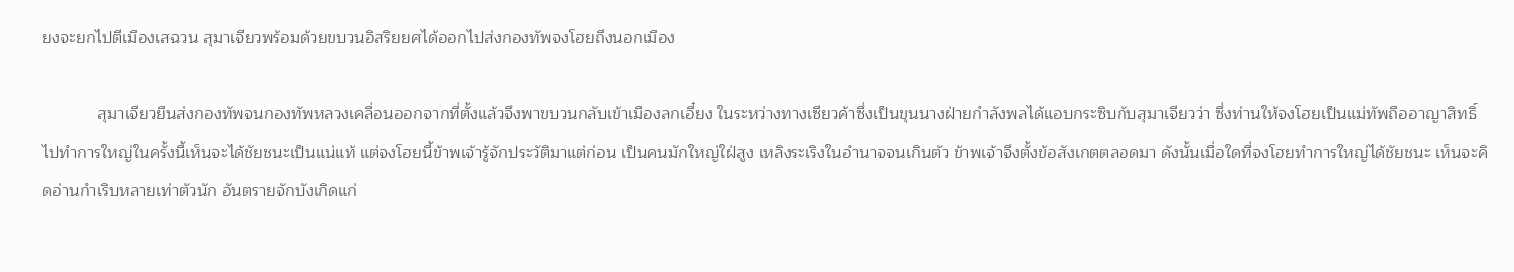ยงจะยกไปตีเมืองเสฉวน สุมาเจียวพร้อมด้วยขบวนอิสริยยศได้ออกไปส่งกองทัพจงโฮยถึงนอกเมือง

            สุมาเจียวยืนส่งกองทัพจนกองทัพหลวงเคลื่อนออกจากที่ตั้งแล้วจึงพาขบวนกลับเข้าเมืองลกเอี๋ยง ในระหว่างทางเซียวค้าซึ่งเป็นขุนนางฝ่ายกำลังพลได้แอบกระซิบกับสุมาเจียวว่า ซึ่งท่านให้จงโฮยเป็นแม่ทัพถืออาญาสิทธิ์ไปทำการใหญ่ในครั้งนี้เห็นจะได้ชัยชนะเป็นแน่แท้ แต่จงโฮยนี้ข้าพเจ้ารู้จักประวัติมาแต่ก่อน เป็นคนมักใหญ่ใฝ่สูง เหลิงระเริงในอำนาจจนเกินตัว ข้าพเจ้าจึงตั้งข้อสังเกตตลอดมา ดังนั้นเมื่อใดที่จงโฮยทำการใหญ่ได้ชัยชนะ เห็นจะคิดอ่านกำเริบหลายเท่าตัวนัก อันตรายจักบังเกิดแก่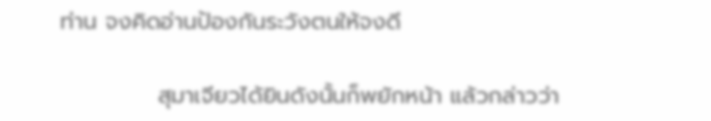ท่าน จงคิดอ่านป้องกันระวังตนให้จงดี

            สุมาเจียวได้ยินดังนั้นก็พยักหน้า แล้วกล่าวว่า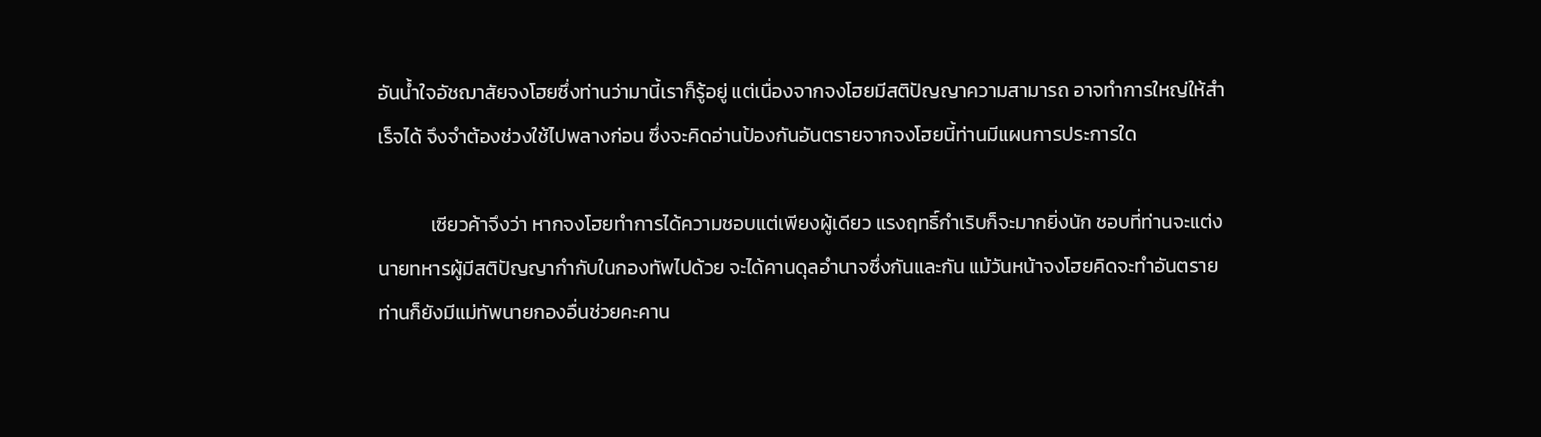อันน้ำใจอัชฌาสัยจงโฮยซึ่งท่านว่ามานี้เราก็รู้อยู่ แต่เนื่องจากจงโฮยมีสติปัญญาความสามารถ อาจทำการใหญ่ให้สำเร็จได้ จึงจำต้องช่วงใช้ไปพลางก่อน ซึ่งจะคิดอ่านป้องกันอันตรายจากจงโฮยนี้ท่านมีแผนการประการใด

            เซียวค้าจึงว่า หากจงโฮยทำการได้ความชอบแต่เพียงผู้เดียว แรงฤทธิ์กำเริบก็จะมากยิ่งนัก ชอบที่ท่านจะแต่งนายทหารผู้มีสติปัญญากำกับในกองทัพไปด้วย จะได้คานดุลอำนาจซึ่งกันและกัน แม้วันหน้าจงโฮยคิดจะทำอันตรายท่านก็ยังมีแม่ทัพนายกองอื่นช่วยคะคาน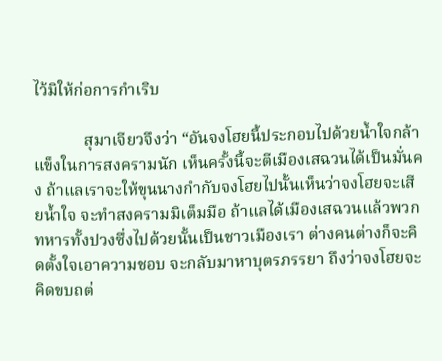ไว้มิให้ก่อการกำเริบ

            สุมาเจียวจึงว่า “อันจงโฮยนี้ประกอบไปด้วยน้ำใจกล้าแข็งในการสงครามนัก เห็นครั้งนี้จะตีเมืองเสฉวนได้เป็นมั่นคง ถ้าแลเราจะให้ขุนนางกำกับจงโฮยไปนั้นเห็นว่าจงโฮยจะเสียน้ำใจ จะทำสงครามมิเต็มมือ ถ้าแลได้เมืองเสฉวนแล้วพวกทหารทั้งปวงซึ่งไปด้วยนั้นเป็นชาวเมืองเรา ต่างคนต่างก็จะคิดตั้งใจเอาความชอบ จะกลับมาหาบุตรภรรยา ถึงว่าจงโฮยจะคิดขบถต่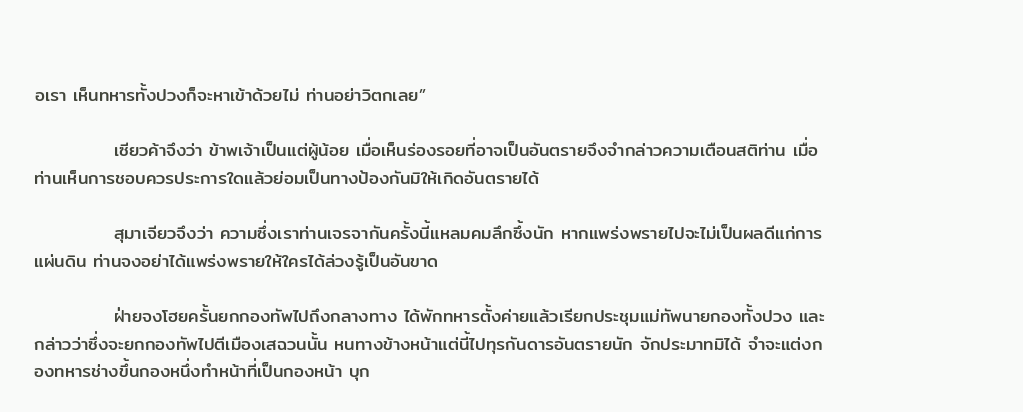อเรา เห็นทหารทั้งปวงก็จะหาเข้าด้วยไม่ ท่านอย่าวิตกเลย”

            เซียวค้าจึงว่า ข้าพเจ้าเป็นแต่ผู้น้อย เมื่อเห็นร่องรอยที่อาจเป็นอันตรายจึงจำกล่าวความเตือนสติท่าน เมื่อท่านเห็นการชอบควรประการใดแล้วย่อมเป็นทางป้องกันมิให้เกิดอันตรายได้

            สุมาเจียวจึงว่า ความซึ่งเราท่านเจรจากันครั้งนี้แหลมคมลึกซึ้งนัก หากแพร่งพรายไปจะไม่เป็นผลดีแก่การแผ่นดิน ท่านจงอย่าได้แพร่งพรายให้ใครได้ล่วงรู้เป็นอันขาด

            ฝ่ายจงโฮยครั้นยกกองทัพไปถึงกลางทาง ได้พักทหารตั้งค่ายแล้วเรียกประชุมแม่ทัพนายกองทั้งปวง และกล่าวว่าซึ่งจะยกกองทัพไปตีเมืองเสฉวนนั้น หนทางข้างหน้าแต่นี้ไปทุรกันดารอันตรายนัก จักประมาทมิได้ จำจะแต่งกองทหารช่างขึ้นกองหนึ่งทำหน้าที่เป็นกองหน้า บุก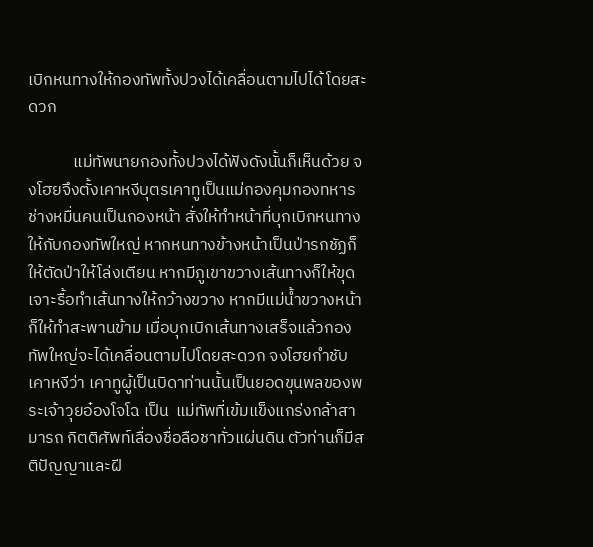เบิกหนทางให้กองทัพทั้งปวงได้เคลื่อนตามไปได้โดยสะดวก

            แม่ทัพนายกองทั้งปวงได้ฟังดังนั้นก็เห็นด้วย จงโฮยจึงตั้งเคาหงีบุตรเคาทูเป็นแม่กองคุมกองทหารช่างหมื่นคนเป็นกองหน้า สั่งให้ทำหน้าที่บุกเบิกหนทางให้กับกองทัพใหญ่ หากหนทางข้างหน้าเป็นป่ารกชัฏก็ให้ตัดป่าให้โล่งเตียน หากมีภูเขาขวางเส้นทางก็ให้ขุดเจาะรื้อทำเส้นทางให้กว้างขวาง หากมีแม่น้ำขวางหน้าก็ให้ทำสะพานข้าม เมื่อบุกเบิกเส้นทางเสร็จแล้วกองทัพใหญ่จะได้เคลื่อนตามไปโดยสะดวก จงโฮยกำชับเคาหงีว่า เคาทูผู้เป็นบิดาท่านนั้นเป็นยอดขุนพลของพระเจ้าวุยอ๋องโจโฉ เป็น  แม่ทัพที่เข้มแข็งแกร่งกล้าสามารถ กิตติศัพท์เลื่องชื่อลือชาทั่วแผ่นดิน ตัวท่านก็มีสติปัญญาและฝี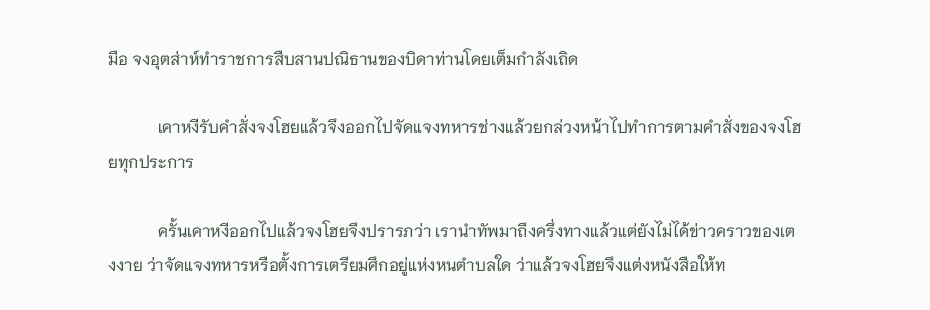มือ จงอุตส่าห์ทำราชการสืบสานปณิธานของบิดาท่านโดยเต็มกำลังเถิด

            เคาหงีรับคำสั่งจงโฮยแล้วจึงออกไปจัดแจงทหารช่างแล้วยกล่วงหน้าไปทำการตามคำสั่งของจงโฮยทุกประการ

            ครั้นเคาหงีออกไปแล้วจงโฮยจึงปรารภว่า เรานำทัพมาถึงครึ่งทางแล้วแต่ยังไม่ได้ข่าวคราวของเตงงาย ว่าจัดแจงทหารหรือตั้งการเตรียมศึกอยู่แห่งหนตำบลใด ว่าแล้วจงโฮยจึงแต่งหนังสือให้ท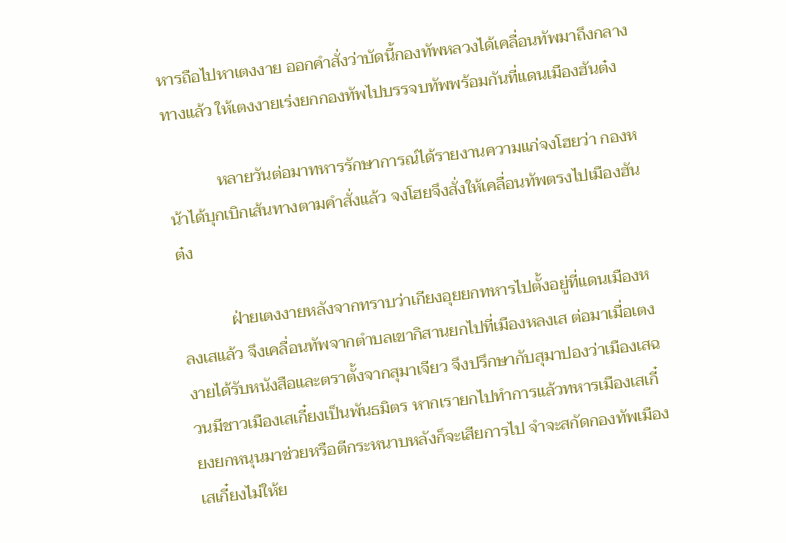หารถือไปหาเตงงาย ออกคำสั่งว่าบัดนี้กองทัพหลวงได้เคลื่อนทัพมาถึงกลางทางแล้ว ให้เตงงายเร่งยกกองทัพไปบรรจบทัพพร้อมกันที่แดนเมืองฮันต๋ง

            หลายวันต่อมาทหารรักษาการณ์ได้รายงานความแก่จงโฮยว่า กองหน้าได้บุกเบิกเส้นทางตามคำสั่งแล้ว จงโฮยจึงสั่งให้เคลื่อนทัพตรงไปเมืองฮันต๋ง

            ฝ่ายเตงงายหลังจากทราบว่าเกียงอุยยกทหารไปตั้งอยู่ที่แดนเมืองหลงเสแล้ว จึงเคลื่อนทัพจากตำบลเขากิสานยกไปที่เมืองหลงเส ต่อมาเมื่อเตงงายได้รับหนังสือและตราตั้งจากสุมาเจียว จึงปรึกษากับสุมาปองว่าเมืองเสฉวนมีชาวเมืองเสเกี๋ยงเป็นพันธมิตร หากเรายกไปทำการแล้วทหารเมืองเสเกี๋ยงยกหนุนมาช่วยหรือตีกระหนาบหลังก็จะเสียการไป จำจะสกัดกองทัพเมืองเสเกี๋ยงไม่ให้ย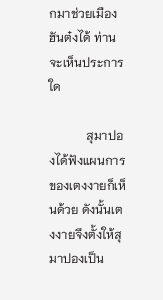กมาช่วยเมืองฮันต๋งได้ ท่านจะเห็นประการใด

            สุมาปองได้ฟังแผนการของเตงงายก็เห็นด้วย ดังนั้นเตงงายจึงตั้งให้สุมาปองเป็น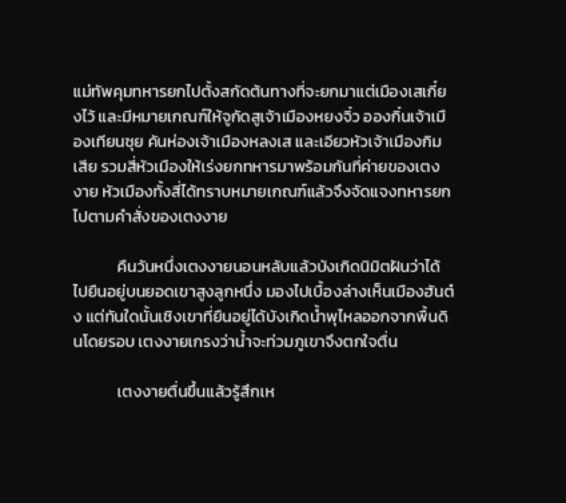แม่ทัพคุมทหารยกไปตั้งสกัดต้นทางที่จะยกมาแต่เมืองเสเกี๋ยงไว้ และมีหมายเกณฑ์ให้จูกัดสูเจ้าเมืองหยงจิ๋ว อองกิ๋นเจ้าเมืองเทียนซุย คันห่องเจ้าเมืองหลงเส และเอียวหัวเจ้าเมืองกิมเสีย รวมสี่หัวเมืองให้เร่งยกทหารมาพร้อมกันที่ค่ายของเตงงาย หัวเมืองทั้งสี่ได้ทราบหมายเกณฑ์แล้วจึงจัดแจงทหารยกไปตามคำสั่งของเตงงาย

            คืนวันหนึ่งเตงงายนอนหลับแล้วบังเกิดนิมิตฝันว่าได้ไปยืนอยู่บนยอดเขาสูงลูกหนึ่ง มองไปเบื้องล่างเห็นเมืองฮันต๋ง แต่ทันใดนั้นเชิงเขาที่ยืนอยู่ได้บังเกิดน้ำพุไหลออกจากพื้นดินโดยรอบ เตงงายเกรงว่าน้ำจะท่วมภูเขาจึงตกใจตื่น

            เตงงายตื่นขึ้นแล้วรู้สึกเห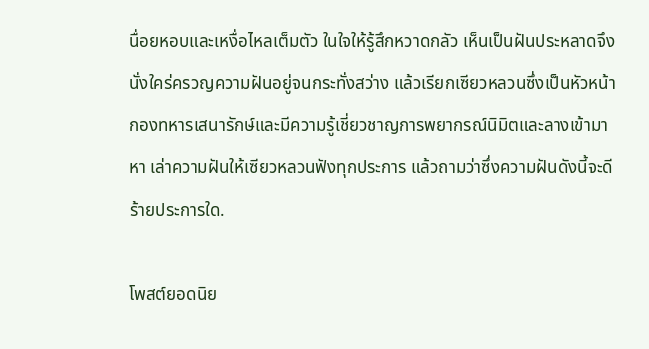นื่อยหอบและเหงื่อไหลเต็มตัว ในใจให้รู้สึกหวาดกลัว เห็นเป็นฝันประหลาดจึงนั่งใคร่ครวญความฝันอยู่จนกระทั่งสว่าง แล้วเรียกเซียวหลวนซึ่งเป็นหัวหน้ากองทหารเสนารักษ์และมีความรู้เชี่ยวชาญการพยากรณ์นิมิตและลางเข้ามาหา เล่าความฝันให้เซียวหลวนฟังทุกประการ แล้วถามว่าซึ่งความฝันดังนี้จะดีร้ายประการใด.

โพสต์ยอดนิย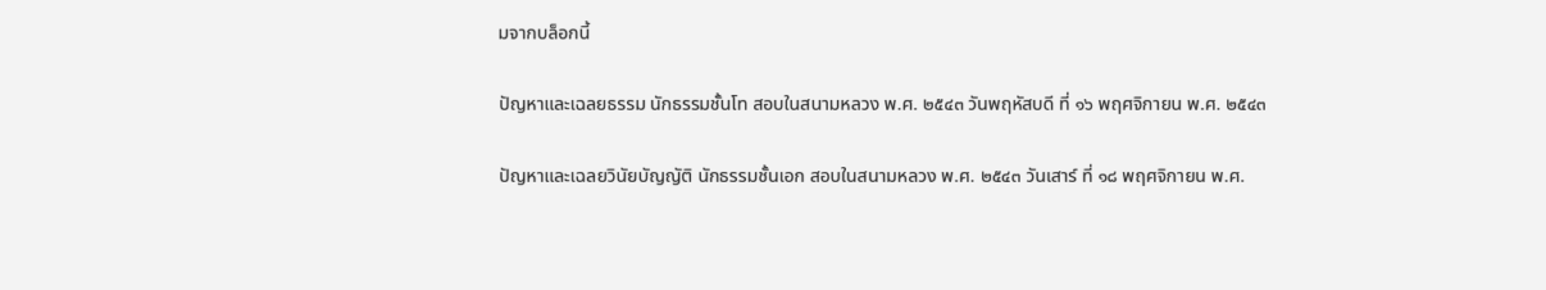มจากบล็อกนี้

ปัญหาและเฉลยธรรม นักธรรมชั้นโท สอบในสนามหลวง พ.ศ. ๒๕๔๓ วันพฤหัสบดี ที่ ๑๖ พฤศจิกายน พ.ศ. ๒๕๔๓

ปัญหาและเฉลยวินัยบัญญัติ นักธรรมชั้นเอก สอบในสนามหลวง พ.ศ. ๒๕๔๓ วันเสาร์ ที่ ๑๘ พฤศจิกายน พ.ศ.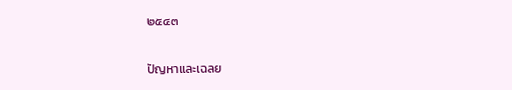๒๕๔๓

ปัญหาและเฉลย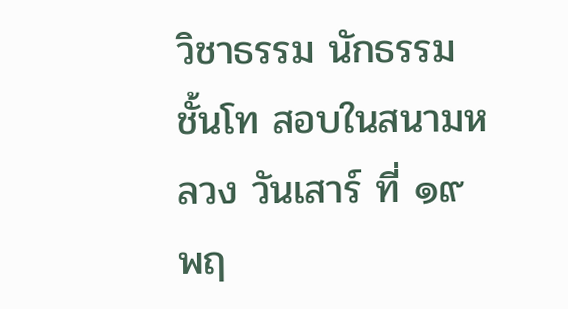วิชาธรรม นักธรรมชั้นโท สอบในสนามหลวง วันเสาร์ ที่ ๑๙ พฤ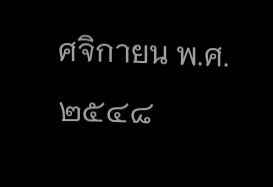ศจิกายน พ.ศ. ๒๕๔๘